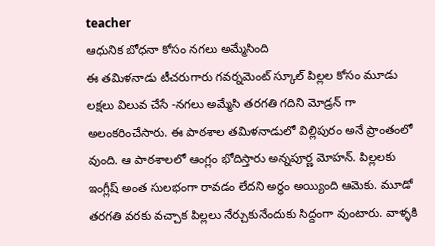teacher
ఆధునిక బోధనా కోసం నగలు అమ్మేసింది
ఈ తమిళనాడు టీచరుగారు గవర్నమెంట్ స్కూల్ పిల్లల కోసం మూడు లక్షలు విలువ చేసే -నగలు అమ్మేసి తరగతి గదిని మోడ్రన్ గా అలంకరించేసారు. ఈ పాఠశాల తమిళనాడులో విల్లిపురం అనే ప్రాంతంలో వుంది. ఆ పాఠశాలలో ఆంగ్లం భోదిస్తారు అన్నపూర్ణ మోహన్. పిల్లలకు ఇంగ్లీష్ అంత సులభంగా రావడం లేదని అర్ధం అయ్యింది ఆమెకు. మూడో తరగతి వరకు వచ్చాక పిల్లలు నేర్చుకునేందుకు సిద్దంగా వుంటారు. వాళ్ళకి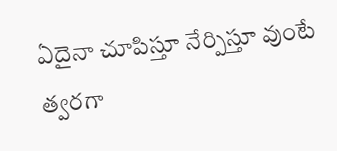ఏదైనా చూపిస్తూ నేర్పిస్తూ వుంటే త్వరగా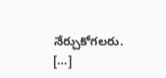నేర్చుకోగలరు. […]